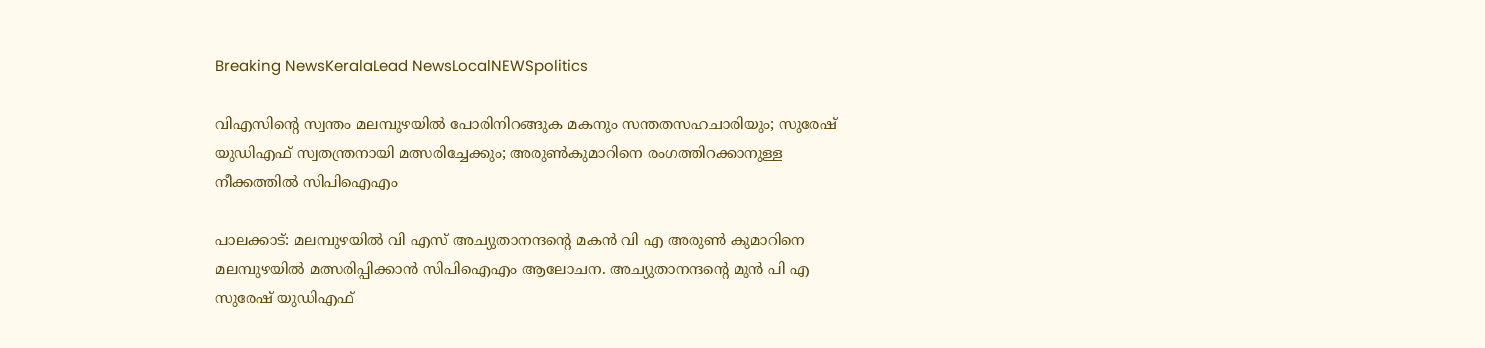Breaking NewsKeralaLead NewsLocalNEWSpolitics

വിഎസിന്റെ സ്വന്തം മലമ്പുഴയിൽ പോരിനിറങ്ങുക മകനും സന്തതസഹചാരിയും; സുരേഷ് യുഡിഎഫ് സ്വതന്ത്രനായി മത്സരിച്ചേക്കും; അരുൺകുമാറിനെ രംഗത്തിറക്കാനുള്ള നീക്കത്തിൽ സിപിഐഎം

പാലക്കാട്: മലമ്പുഴയിൽ വി എസ് അച്യുതാനന്ദൻ്റെ മകൻ വി എ അരുൺ കുമാറിനെ മലമ്പുഴയിൽ മത്സരിപ്പിക്കാൻ സിപിഐഎം ആലോചന. അച്യുതാനന്ദൻ്റെ മുൻ പി എ സുരേഷ് യുഡിഎഫ്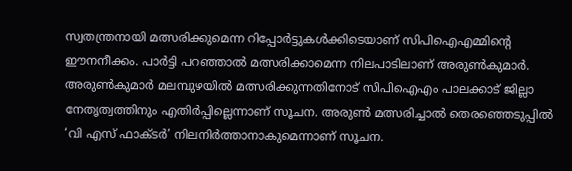സ്വതന്ത്രനായി മത്സരിക്കുമെന്ന റിപ്പോർട്ടുകൾക്കിടെയാണ് സിപിഐഎമ്മിൻ്റെ ഈനനീക്കം. പാർട്ടി പറഞ്ഞാൽ മത്സരിക്കാമെന്ന നിലപാടിലാണ് അരുൺകുമാർ. അരുൺകുമാർ മലമ്പുഴയിൽ മത്സരിക്കുന്നതിനോട് സിപിഐഎം പാലക്കാട് ജില്ലാ നേതൃത്വത്തിനും എതിർപ്പില്ലെന്നാണ് സൂചന. അരുൺ മത്സരിച്ചാൽ തെരഞ്ഞെടുപ്പിൽ ‘വി എസ് ഫാക്‌ടർ’ നിലനിർത്താനാകുമെന്നാണ് സൂചന.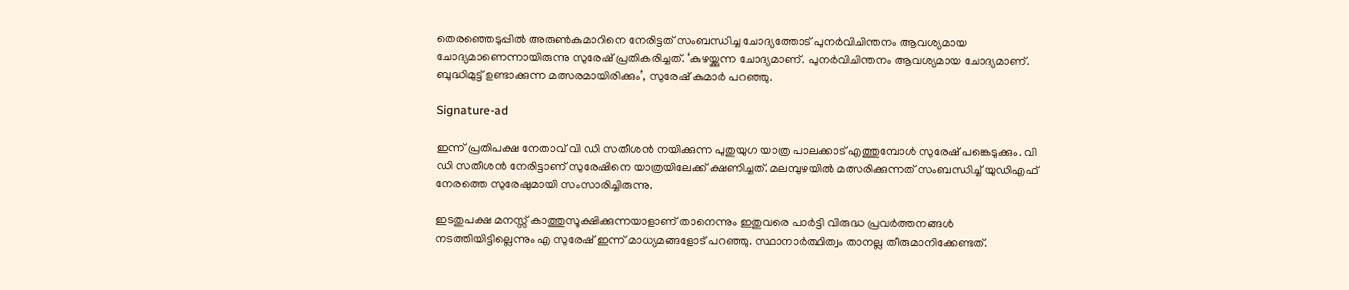തെരഞ്ഞെടുപ്പിൽ അരുൺകുമാറിനെ നേരിട്ടത് സംബന്ധിച്ച ചോദ്യത്തോട് പുനർവിചിന്തനം ആവശ്യമായ ചോദ്യമാണെന്നായിരുന്നു സുരേഷ് പ്രതികരിച്ചത്. ‘കുഴയ്ക്കുന്ന ചോദ്യമാണ്. പുനർവിചിന്തനം ആവശ്യമായ ചോദ്യമാണ്. ബുദ്ധിമുട്ട് ഉണ്ടാക്കുന്ന മത്സരമായിരിക്കും’, സുരേഷ് കുമാർ പറഞ്ഞു.

Signature-ad

ഇന്ന് പ്രതിപക്ഷ നേതാവ് വി ഡി സതീശൻ നയിക്കുന്ന പുതുയുഗ യാത്ര പാലക്കാട് എത്തുമ്പോൾ സുരേഷ് പങ്കെടുക്കും. വി ഡി സതീശൻ നേരിട്ടാണ് സുരേഷിനെ യാത്രയിലേക്ക് ക്ഷണിച്ചത്. മലമ്പുഴയിൽ മത്സരിക്കുന്നത് സംബന്ധിച്ച് യുഡിഎഫ് നേരത്തെ സുരേഷുമായി സംസാരിച്ചിരുന്നു.

ഇടതുപക്ഷ മനസ്സ് കാത്തുസൂക്ഷിക്കുന്നയാളാണ് താനെന്നും ഇതുവരെ പാർട്ടി വിരുദ്ധ പ്രവർത്തനങ്ങൾ നടത്തിയിട്ടില്ലെന്നും എ സുരേഷ് ഇന്ന് മാധ്യമങ്ങളോട് പറഞ്ഞു. സ്ഥാനാർത്ഥിത്വം താനല്ല തീരുമാനിക്കേണ്ടത്.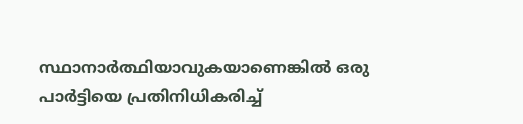സ്ഥാനാർത്ഥിയാവുകയാണെങ്കിൽ ഒരു പാർട്ടിയെ പ്രതിനിധികരിച്ച്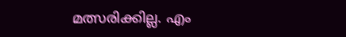മത്സരിക്കില്ല. എം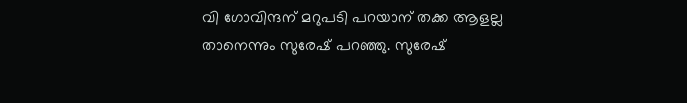വി ഗോവിന്ദന് മറുപടി പറയാന് തക്ക ആളല്ല താനെന്നും സുരേഷ് പറഞ്ഞു. സുരേഷ്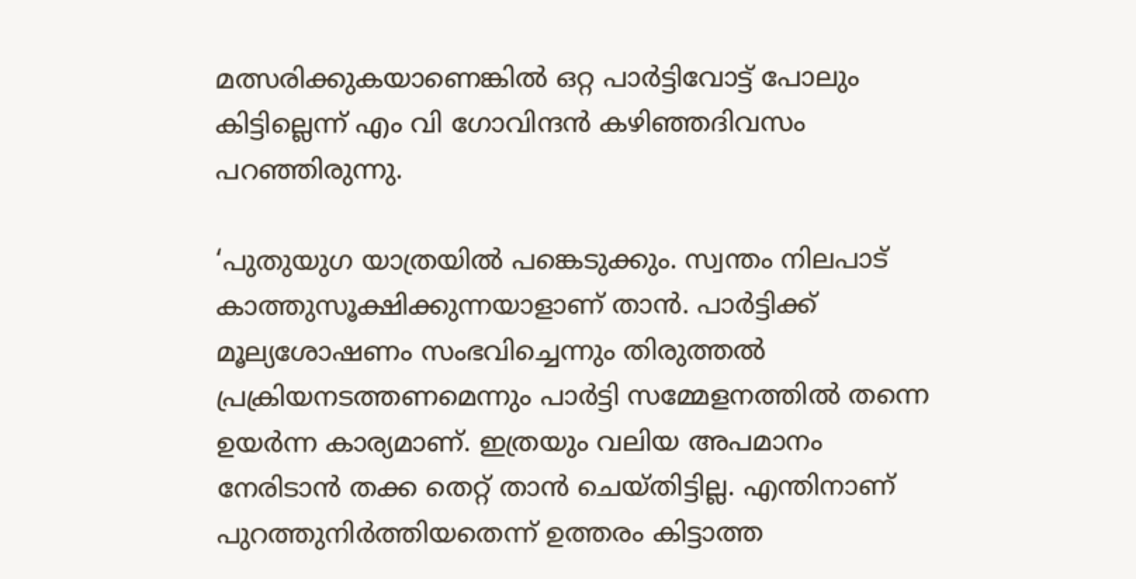മത്സരിക്കുകയാണെങ്കിൽ ഒറ്റ പാർട്ടിവോട്ട് പോലും കിട്ടില്ലെന്ന് എം വി ഗോവിന്ദൻ കഴിഞ്ഞദിവസം പറഞ്ഞിരുന്നു.

‘പുതുയുഗ യാത്രയിൽ പങ്കെടുക്കും. സ്വന്തം നിലപാട് കാത്തുസൂക്ഷിക്കുന്നയാളാണ് താൻ. പാർട്ടിക്ക് മൂല്യശോഷണം സംഭവിച്ചെന്നും തിരുത്തൽ പ്രക്രിയനടത്തണമെന്നും പാർട്ടി സമ്മേളനത്തിൽ തന്നെ ഉയർന്ന കാര്യമാണ്. ഇത്രയും വലിയ അപമാനം നേരിടാൻ തക്ക തെറ്റ് താൻ ചെയ്തിട്ടില്ല. എന്തിനാണ് പുറത്തുനിർത്തിയതെന്ന് ഉത്തരം കിട്ടാത്ത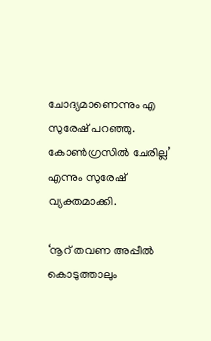ചോദ്യമാണെന്നും എ സുരേഷ് പറഞ്ഞു. കോൺഗ്രസിൽ ചേരില്ല’ എന്നും സുരേഷ് വ്യക്തമാക്കി.

‘നൂറ് തവണ അപ്പീൽ കൊടുത്താലും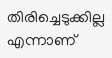തിരിച്ചെടുക്കില്ല എന്നാണ്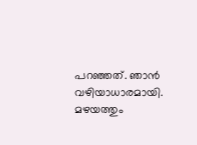പറഞ്ഞത്. ഞാൻ വഴിയാധാരമായി. മഴയത്തും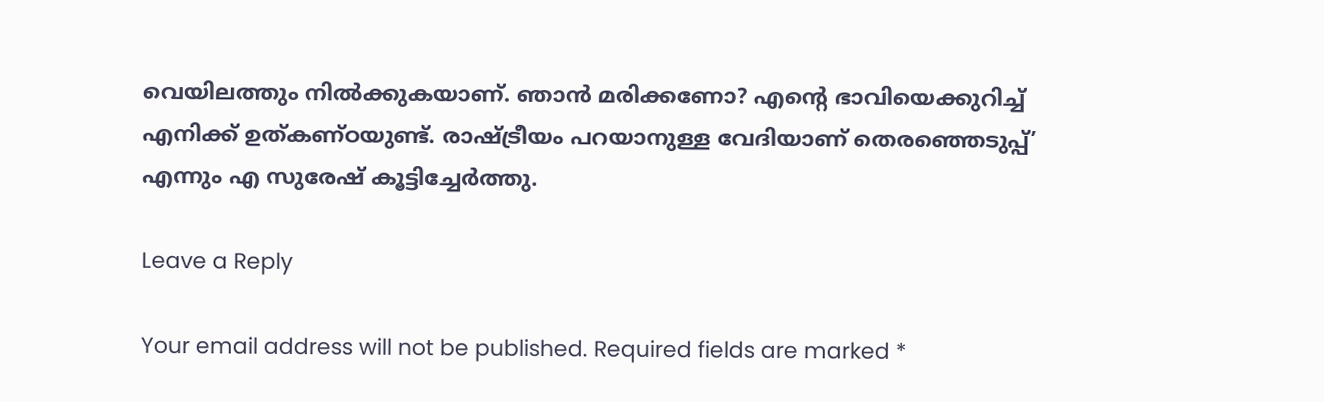വെയിലത്തും നിൽക്കുകയാണ്. ഞാൻ മരിക്കണോ? എൻ്റെ ഭാവിയെക്കുറിച്ച് എനിക്ക് ഉത്കണ്ഠയുണ്ട്. രാഷ്ട്രീയം പറയാനുള്ള വേദിയാണ് തെരഞ്ഞെടുപ്പ്’ എന്നും എ സുരേഷ് കൂട്ടിച്ചേർത്തു.

Leave a Reply

Your email address will not be published. Required fields are marked *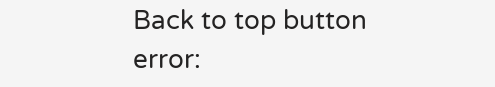Back to top button
error: